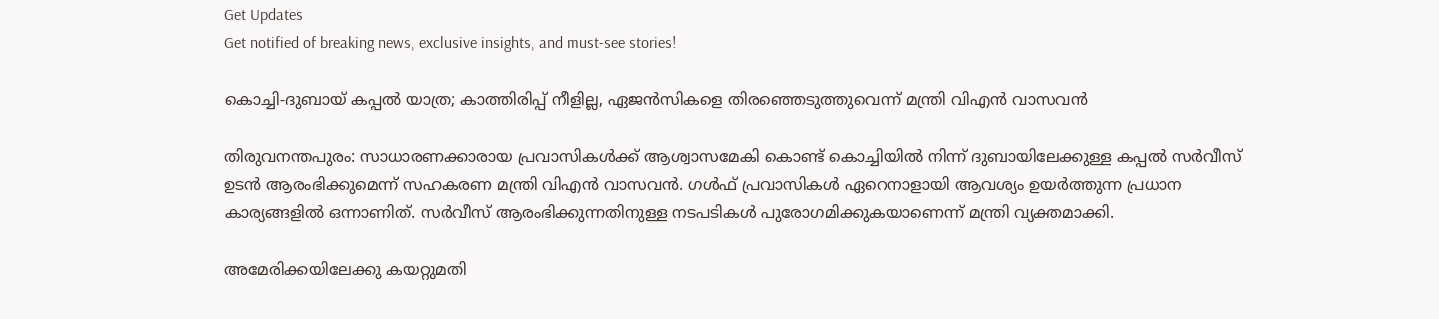Get Updates
Get notified of breaking news, exclusive insights, and must-see stories!

കൊച്ചി-ദുബായ് കപ്പൽ യാത്ര; കാത്തിരിപ്പ് നീളില്ല, ഏജൻസികളെ തിരഞ്ഞെടുത്തുവെന്ന് മന്ത്രി വിഎൻ വാസവൻ

തിരുവനന്തപുരം: സാധാരണക്കാരായ പ്രവാസികൾക്ക് ആശ്വാസമേകി കൊണ്ട് കൊച്ചിയിൽ നിന്ന് ദുബായിലേക്കുള്ള കപ്പൽ സർവീസ് ഉടൻ ആരംഭിക്കുമെന്ന് സഹകരണ മന്ത്രി വിഎൻ വാസവൻ. ഗൾഫ് പ്രവാസികൾ ഏറെനാളായി ആവശ്യം ഉയർത്തുന്ന പ്രധാന കാര്യങ്ങളിൽ ഒന്നാണിത്. സർവീസ് ആരംഭിക്കുന്നതിനുള്ള നടപടികൾ പുരോഗമിക്കുകയാണെന്ന് മന്ത്രി വ്യക്തമാക്കി.

അമേരിക്കയിലേക്കു കയറ്റുമതി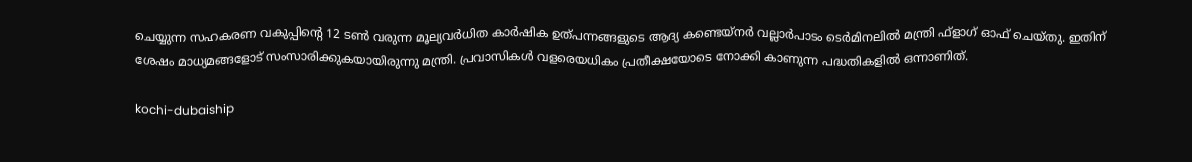ചെയ്യുന്ന സഹകരണ വകുപ്പിന്റെ 12 ടണ്‍ വരുന്ന മൂല്യവര്‍ധിത കാര്‍ഷിക ഉത്പന്നങ്ങളുടെ ആദ്യ കണ്ടെയ്‌നർ വല്ലാര്‍പാടം ടെര്‍മിനലില്‍ മന്ത്രി ഫ്‌ളാഗ് ഓഫ് ചെയ്‌തു. ഇതിന് ശേഷം മാധ്യമങ്ങളോട് സംസാരിക്കുകയായിരുന്നു മന്ത്രി. പ്രവാസികൾ വളരെയധികം പ്രതീക്ഷയോടെ നോക്കി കാണുന്ന പദ്ധതികളിൽ ഒന്നാണിത്.

kochi-dubaiship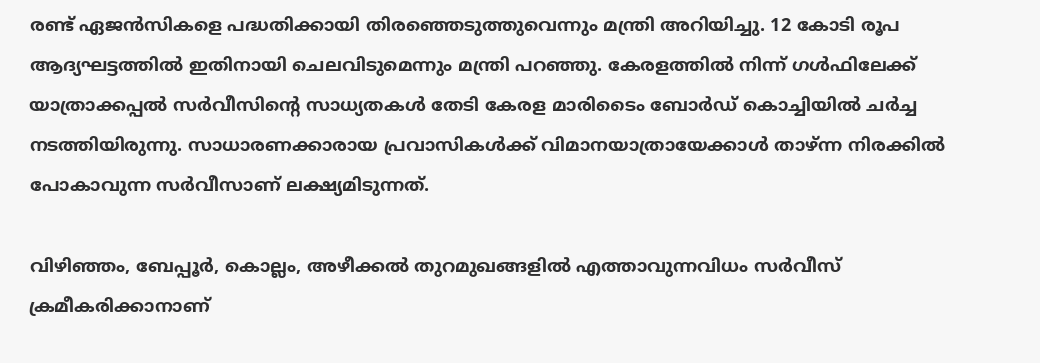രണ്ട് ഏജൻസികളെ പദ്ധതിക്കായി തിരഞ്ഞെടുത്തുവെന്നും മന്ത്രി അറിയിച്ചു. 12 കോടി രൂപ ആദ്യഘട്ടത്തില്‍ ഇതിനായി ചെലവിടുമെന്നും മന്ത്രി പറഞ്ഞു. കേരളത്തിൽ നിന്ന് ഗൾഫിലേക്ക് യാത്രാക്കപ്പൽ സർവീസിന്റെ സാധ്യതകൾ തേടി കേരള മാരിടൈം ബോർഡ് കൊച്ചിയിൽ ചർച്ച നടത്തിയിരുന്നു. സാധാരണക്കാരായ പ്രവാസികൾക്ക് വിമാനയാത്രായേക്കാൾ താഴ്ന്ന നിരക്കിൽ പോകാവുന്ന സർവീസാണ് ലക്ഷ്യമിടുന്നത്.

വിഴിഞ്ഞം, ബേപ്പൂർ, കൊല്ലം, അഴീക്കൽ തുറമുഖങ്ങളിൽ എത്താവുന്നവിധം സർവീസ് ക്രമീകരിക്കാനാണ്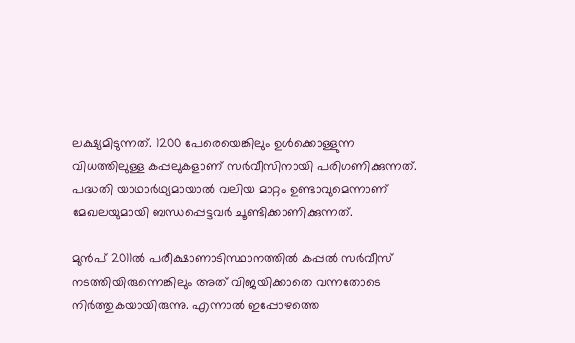ലക്ഷ്യമിടുന്നത്. 1200 പേരെയെങ്കിലും ഉൾക്കൊള്ളുന്ന വിധത്തിലുള്ള കപ്പലുകളാണ് സർവീസിനായി പരിഗണിക്കുന്നത്. പദ്ധതി യാഥാർഥ്യമായാൽ വലിയ മാറ്റം ഉണ്ടാവുമെന്നാണ് മേഖലയുമായി ബന്ധപ്പെട്ടവർ ചൂണ്ടിക്കാണിക്കുന്നത്.

മുൻപ് 2011ൽ പരീക്ഷാണാടിസ്ഥാനത്തില്‍ കപ്പല്‍ സര്‍വീസ് നടത്തിയിരുന്നെങ്കിലും അത് വിജയിക്കാതെ വന്നതോടെ നിർത്തുകയായിരുന്നു. എന്നാൽ ഇപ്പോഴത്തെ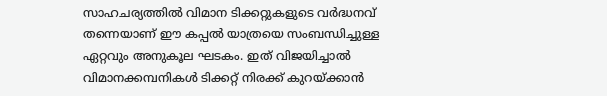സാഹചര്യത്തിൽ വിമാന ടിക്കറ്റുകളുടെ വർദ്ധനവ് തന്നെയാണ് ഈ കപ്പൽ യാത്രയെ സംബന്ധിച്ചുള്ള ഏറ്റവും അനുകൂല ഘടകം. ഇത് വിജയിച്ചാൽ വിമാനക്കമ്പനികൾ ടിക്കറ്റ് നിരക്ക് കുറയ്ക്കാൻ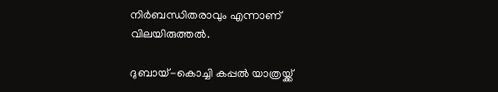നിർബന്ധിതരാവും എന്നാണ് വിലയിരുത്തൽ.

ദുബായ്-കൊച്ചി കപ്പല്‍ യാത്രയ്ക്ക്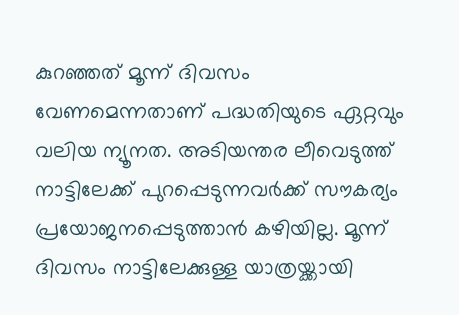കുറഞ്ഞത് മൂന്ന് ദിവസം വേണമെന്നതാണ് പദ്ധതിയുടെ ഏറ്റവും വലിയ ന്യൂനത. അടിയന്തര ലീവെടുത്ത് നാട്ടിലേക്ക് പുറപ്പെടുന്നവര്‍ക്ക് സൗകര്യം പ്രയോജനപ്പെടുത്താൻ കഴിയില്ല. മൂന്ന് ദിവസം നാട്ടിലേക്കുള്ള യാത്രയ്ക്കായി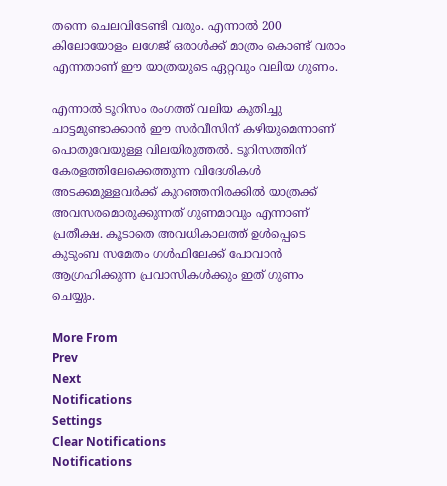തന്നെ ചെലവിടേണ്ടി വരും. എന്നാൽ 200 കിലോയോളം ലഗേജ് ഒരാൾക്ക് മാത്രം കൊണ്ട് വരാം എന്നതാണ് ഈ യാത്രയുടെ ഏറ്റവും വലിയ ഗുണം.

എന്നാൽ ടൂറിസം രംഗത്ത് വലിയ കുതിച്ചു ചാട്ടമുണ്ടാക്കാൻ ഈ സർവീസിന് കഴിയുമെന്നാണ് പൊതുവേയുള്ള വിലയിരുത്തൽ. ടൂറിസത്തിന് കേരളത്തിലേക്കെത്തുന്ന വിദേശികൾ അടക്കമുള്ളവർക്ക് കുറഞ്ഞനിരക്കിൽ യാത്രക്ക് അവസരമൊരുക്കുന്നത് ഗുണമാവും എന്നാണ് പ്രതീക്ഷ. കൂടാതെ അവധികാലത്ത് ഉൾപ്പെടെ കുടുംബ സമേതം ഗൾഫിലേക്ക് പോവാൻ ആഗ്രഹിക്കുന്ന പ്രവാസികൾക്കും ഇത് ഗുണം ചെയ്യും.

More From
Prev
Next
Notifications
Settings
Clear Notifications
Notifications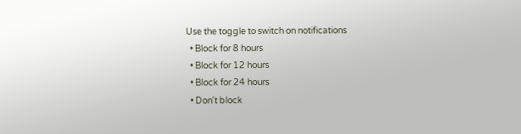Use the toggle to switch on notifications
  • Block for 8 hours
  • Block for 12 hours
  • Block for 24 hours
  • Don't block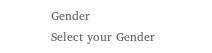Gender
Select your Gender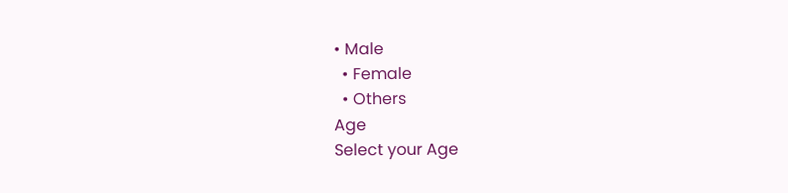• Male
  • Female
  • Others
Age
Select your Age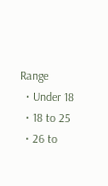Range
  • Under 18
  • 18 to 25
  • 26 to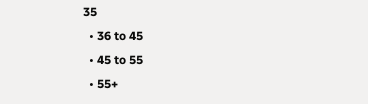35
  • 36 to 45
  • 45 to 55
  • 55+